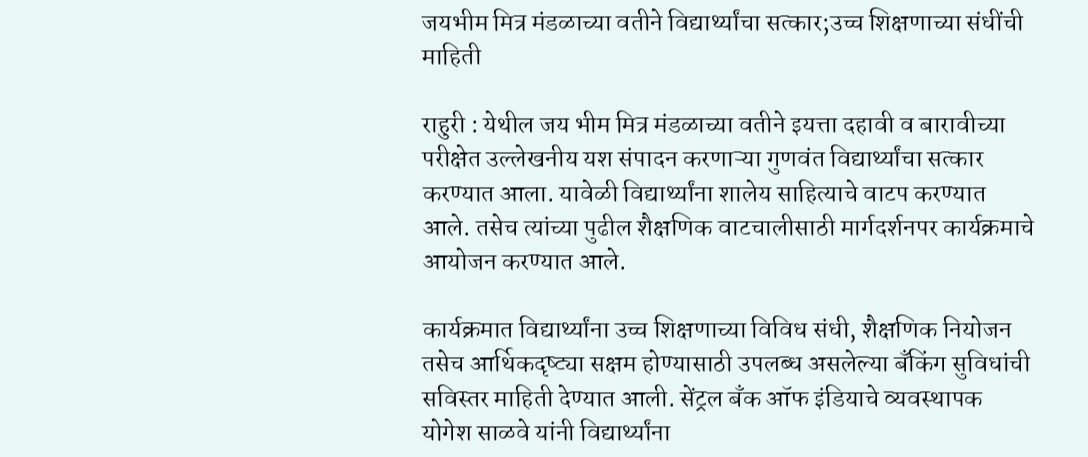जयभीम मित्र मंडळाच्या वतीने विद्यार्थ्यांचा सत्कार;उच्च शिक्षणाच्या संधींची माहिती

राहुरी : येथील जय भीम मित्र मंडळाच्या वतीने इयत्ता दहावी व बारावीच्या परीक्षेत उल्लेखनीय यश संपादन करणाऱ्या गुणवंत विद्यार्थ्यांचा सत्कार करण्यात आला. यावेळी विद्यार्थ्यांना शालेय साहित्याचे वाटप करण्यात आले. तसेच त्यांच्या पुढील शैक्षणिक वाटचालीसाठी मार्गदर्शनपर कार्यक्रमाचे आयोजन करण्यात आले.

कार्यक्रमात विद्यार्थ्यांना उच्च शिक्षणाच्या विविध संधी, शैक्षणिक नियोजन तसेच आर्थिकदृष्ट्या सक्षम होण्यासाठी उपलब्ध असलेल्या बँकिंग सुविधांची सविस्तर माहिती देण्यात आली. सेंट्रल बँक ऑफ इंडियाचे व्यवस्थापक योगेश साळवे यांनी विद्यार्थ्यांना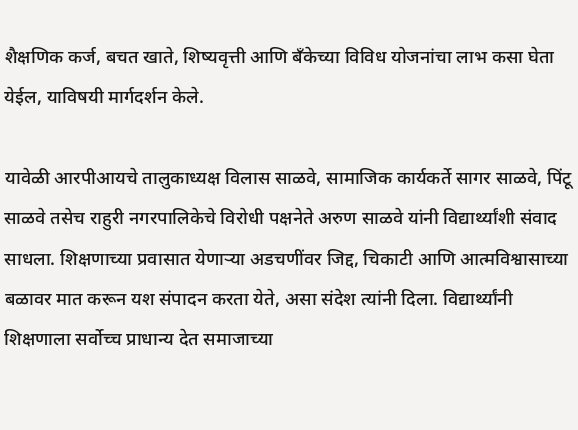शैक्षणिक कर्ज, बचत खाते, शिष्यवृत्ती आणि बँकेच्या विविध योजनांचा लाभ कसा घेता येईल, याविषयी मार्गदर्शन केले.

यावेळी आरपीआयचे तालुकाध्यक्ष विलास साळवे, सामाजिक कार्यकर्ते सागर साळवे, पिंटू साळवे तसेच राहुरी नगरपालिकेचे विरोधी पक्षनेते अरुण साळवे यांनी विद्यार्थ्यांशी संवाद साधला. शिक्षणाच्या प्रवासात येणाऱ्या अडचणींवर जिद्द, चिकाटी आणि आत्मविश्वासाच्या बळावर मात करून यश संपादन करता येते, असा संदेश त्यांनी दिला. विद्यार्थ्यांनी शिक्षणाला सर्वोच्च प्राधान्य देत समाजाच्या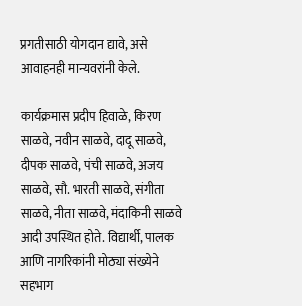प्रगतीसाठी योगदान द्यावे, असे आवाहनही मान्यवरांनी केले.

कार्यक्रमास प्रदीप हिवाळे, किरण साळवे, नवीन साळवे, दादू साळवे, दीपक साळवे, पंची साळवे, अजय साळवे, सौ. भारती साळवे, संगीता साळवे, नीता साळवे, मंदाकिनी साळवे आदी उपस्थित होते. विद्यार्थी, पालक आणि नागरिकांनी मोठ्या संख्येने सहभाग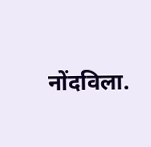नोंदविला.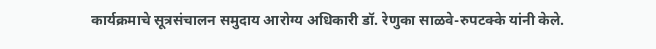कार्यक्रमाचे सूत्रसंचालन समुदाय आरोग्य अधिकारी डॉ. रेणुका साळवे-रुपटक्के यांनी केले.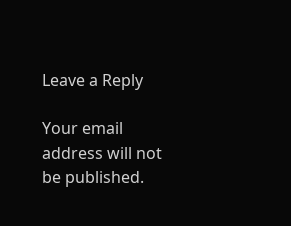Leave a Reply

Your email address will not be published.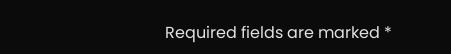Required fields are marked *